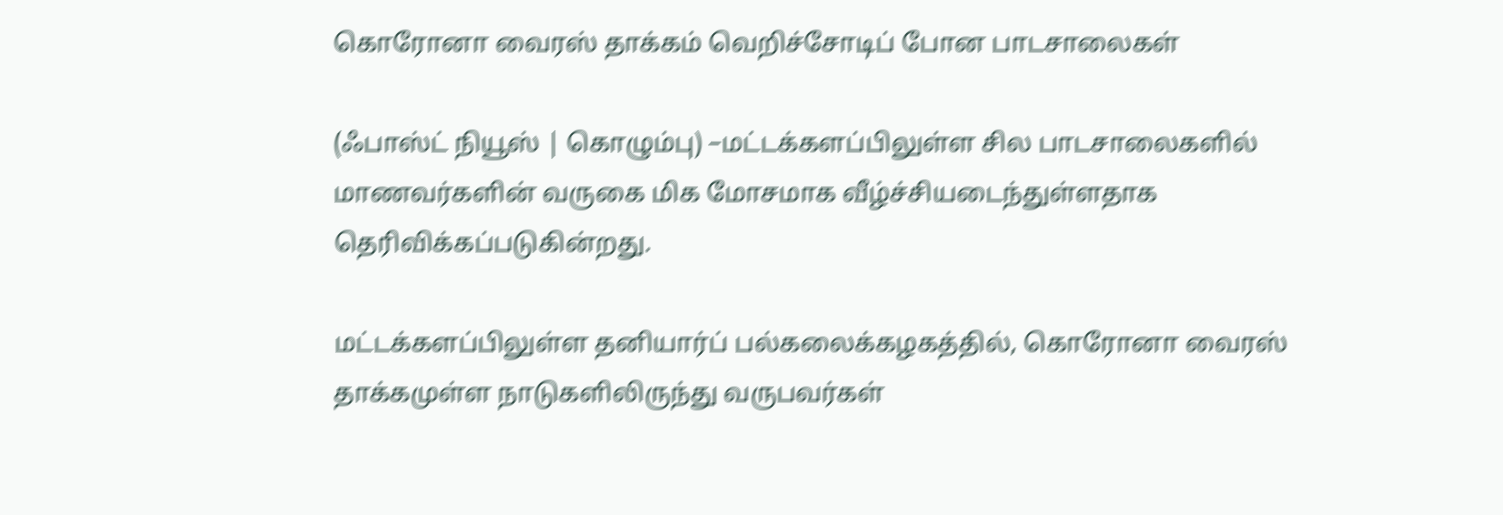கொரோனா வைரஸ் தாக்கம் வெறிச்சோடிப் போன பாடசாலைகள்

(ஃபாஸ்ட் நியூஸ் | கொழும்பு) –மட்டக்களப்பிலுள்ள சில பாடசாலைகளில் மாணவர்களின் வருகை மிக மோசமாக வீழ்ச்சியடைந்துள்ளதாக தெரிவிக்கப்படுகின்றது.

மட்டக்களப்பிலுள்ள தனியார்ப் பல்கலைக்கழகத்தில், கொரோனா வைரஸ் தாக்கமுள்ள நாடுகளிலிருந்து வருபவர்கள்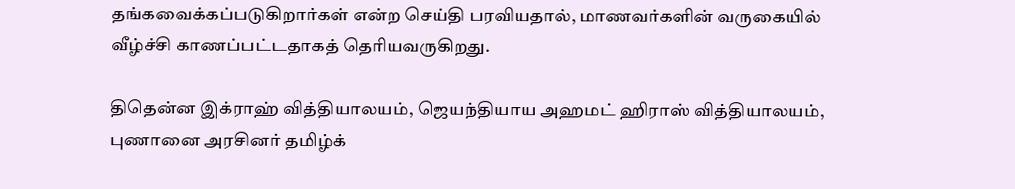தங்கவைக்கப்படுகிறார்கள் என்ற செய்தி பரவியதால், மாணவர்களின் வருகையில் வீழ்ச்சி காணப்பட்டதாகத் தெரியவருகிறது.

திதென்ன இக்ராஹ் வித்தியாலயம், ஜெயந்தியாய அஹமட் ஹிராஸ் வித்தியாலயம், புணானை அரசினர் தமிழ்க்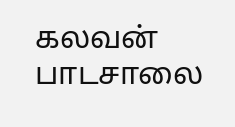கலவன் பாடசாலை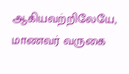ஆகியவற்றிலேயே, மாணவர் வருகை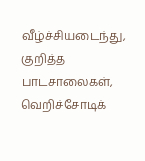வீழ்ச்சியடைந்து, குறித்த பாடசாலைகள், வெறிச்சோடிக்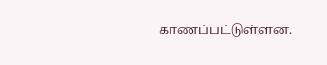காணப்பட்டுள்ளன.